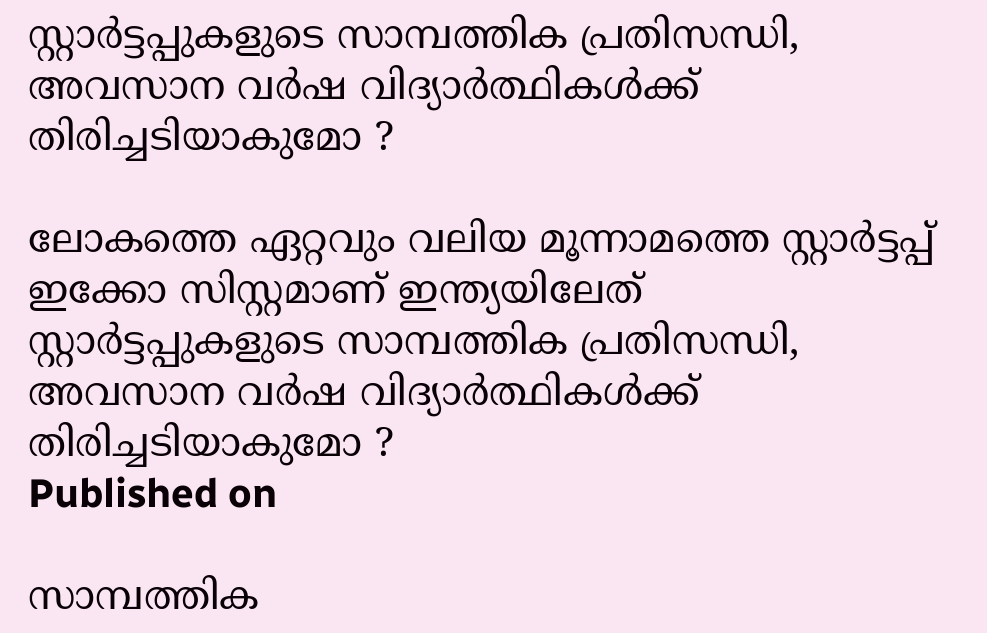സ്റ്റാര്‍ട്ടപ്പുകളുടെ സാമ്പത്തിക പ്രതിസന്ധി, അവസാന വര്‍ഷ വിദ്യാര്‍ത്ഥികള്‍ക്ക് തിരിച്ചടിയാകുമോ ?

ലോകത്തെ ഏറ്റവും വലിയ മൂന്നാമത്തെ സ്റ്റാര്‍ട്ടപ്പ് ഇക്കോ സിസ്റ്റമാണ് ഇന്ത്യയിലേത്
സ്റ്റാര്‍ട്ടപ്പുകളുടെ സാമ്പത്തിക പ്രതിസന്ധി, അവസാന വര്‍ഷ വിദ്യാര്‍ത്ഥികള്‍ക്ക് തിരിച്ചടിയാകുമോ ?
Published on

സാമ്പത്തിക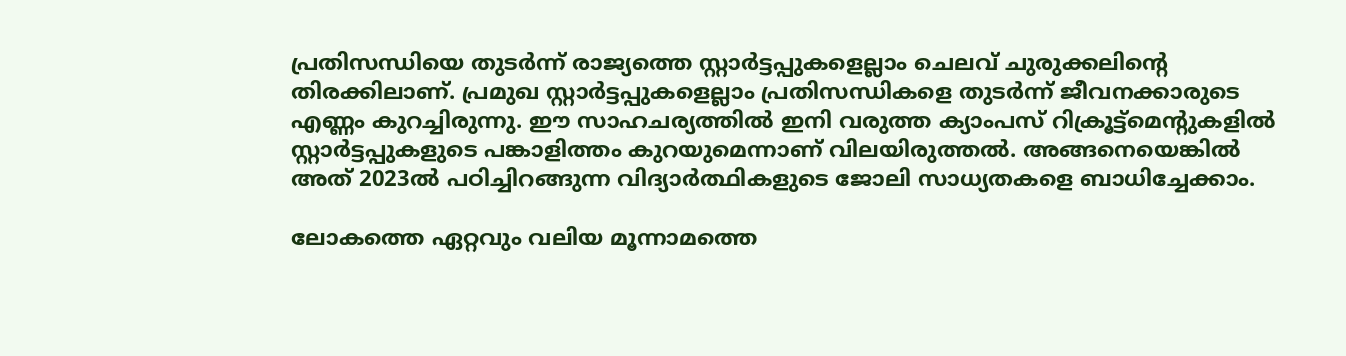പ്രതിസന്ധിയെ തുടര്‍ന്ന് രാജ്യത്തെ സ്റ്റാര്‍ട്ടപ്പുകളെല്ലാം ചെലവ് ചുരുക്കലിന്റെ തിരക്കിലാണ്. പ്രമുഖ സ്റ്റാര്‍ട്ടപ്പുകളെല്ലാം പ്രതിസന്ധികളെ തുടര്‍ന്ന് ജീവനക്കാരുടെ എണ്ണം കുറച്ചിരുന്നു. ഈ സാഹചര്യത്തില്‍ ഇനി വരുത്ത ക്യാംപസ് റിക്രൂട്ട്‌മെന്റുകളില്‍ സ്റ്റാര്‍ട്ടപ്പുകളുടെ പങ്കാളിത്തം കുറയുമെന്നാണ് വിലയിരുത്തല്‍. അങ്ങനെയെങ്കില്‍ അത് 2023ല്‍ പഠിച്ചിറങ്ങുന്ന വിദ്യാര്‍ത്ഥികളുടെ ജോലി സാധ്യതകളെ ബാധിച്ചേക്കാം.

ലോകത്തെ ഏറ്റവും വലിയ മൂന്നാമത്തെ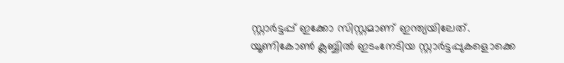സ്റ്റാര്‍ട്ടപ്പ് ഇക്കോ സിസ്റ്റമാണ് ഇന്ത്യയിലേത്. യൂണികോണ്‍ ക്ലബ്ബില്‍ ഇടംനേടിയ സ്റ്റാര്‍ട്ടപ്പുകളൊക്കെ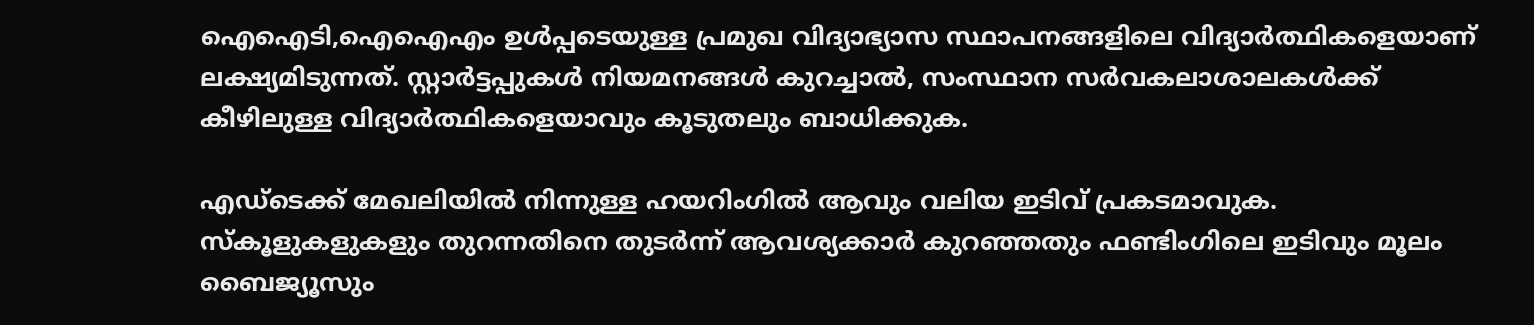ഐഐടി,ഐഐഎം ഉള്‍പ്പടെയുള്ള പ്രമുഖ വിദ്യാഭ്യാസ സ്ഥാപനങ്ങളിലെ വിദ്യാര്‍ത്ഥികളെയാണ് ലക്ഷ്യമിടുന്നത്. സ്റ്റാര്‍ട്ടപ്പുകള്‍ നിയമനങ്ങള്‍ കുറച്ചാല്‍, സംസ്ഥാന സര്‍വകലാശാലകള്‍ക്ക് കീഴിലുള്ള വിദ്യാര്‍ത്ഥികളെയാവും കൂടുതലും ബാധിക്കുക.

എഡ്‌ടെക്ക് മേഖലിയില്‍ നിന്നുള്ള ഹയറിംഗില്‍ ആവും വലിയ ഇടിവ് പ്രകടമാവുക. സ്‌കൂളുകളുകളും തുറന്നതിനെ തുടര്‍ന്ന് ആവശ്യക്കാര്‍ കുറഞ്ഞതും ഫണ്ടിംഗിലെ ഇടിവും മൂലം ബൈജ്യൂസും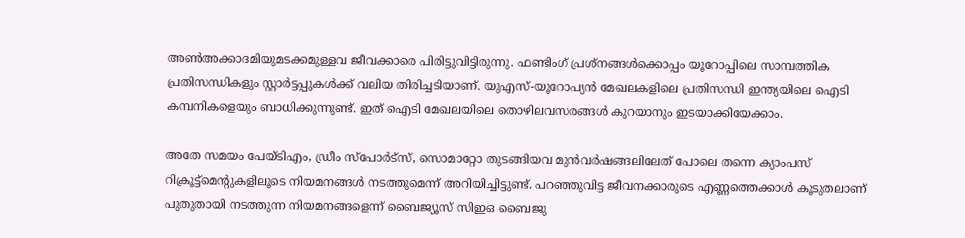അണ്‍അക്കാദമിയുമടക്കമുള്ളവ ജീവക്കാരെ പിരിട്ടുവിട്ടിരുന്നു. ഫണ്ടിംഗ് പ്രശ്‌നങ്ങള്‍ക്കൊപ്പം യൂറോപ്പിലെ സാമ്പത്തിക പ്രതിസന്ധികളും സ്റ്റാര്‍ട്ടപ്പുകള്‍ക്ക് വലിയ തിരിച്ചടിയാണ്. യുഎസ്-യൂറോപ്യന്‍ മേഖലകളിലെ പ്രതിസന്ധി ഇന്ത്യയിലെ ഐടി കമ്പനികളെയും ബാധിക്കുന്നുണ്ട്. ഇത് ഐടി മേഖലയിലെ തൊഴിലവസരങ്ങള്‍ കുറയാനും ഇടയാക്കിയേക്കാം.

അതേ സമയം പേയ്ടിഎം, ഡ്രീം സ്‌പോര്‍ട്‌സ്, സൊമാറ്റോ തുടങ്ങിയവ മുന്‍വര്‍ഷങ്ങലിലേത് പോലെ തന്നെ ക്യാംപസ് റിക്രൂട്ട്‌മെന്റുകളിലൂടെ നിയമനങ്ങള്‍ നടത്തുമെന്ന് അറിയിച്ചിട്ടുണ്ട്. പറഞ്ഞുവിട്ട ജീവനക്കാരുടെ എണ്ണത്തെക്കാള്‍ കൂടുതലാണ് പുതുതായി നടത്തുന്ന നിയമനങ്ങളെന്ന് ബൈജ്യൂസ് സിഇഒ ബൈജു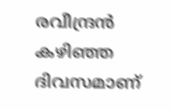രവീന്ദ്രന്‍ കഴിഞ്ഞ ദിവസമാണ്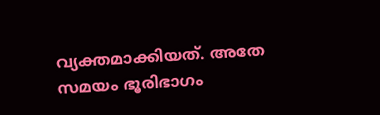വ്യക്തമാക്കിയത്. അതേ സമയം ഭൂരിഭാഗം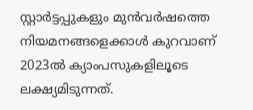സ്റ്റാര്‍ട്ടപ്പുകളും മുന്‍വര്‍ഷത്തെ നിയമനങ്ങളെക്കാള്‍ കുറവാണ് 2023ല്‍ ക്യാംപസുകളിലൂടെ ലക്ഷ്യമിടുന്നത്.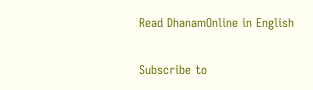Read DhanamOnline in English

Subscribe to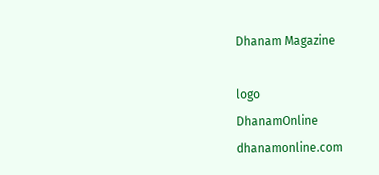Dhanam Magazine

logo
DhanamOnline
dhanamonline.com